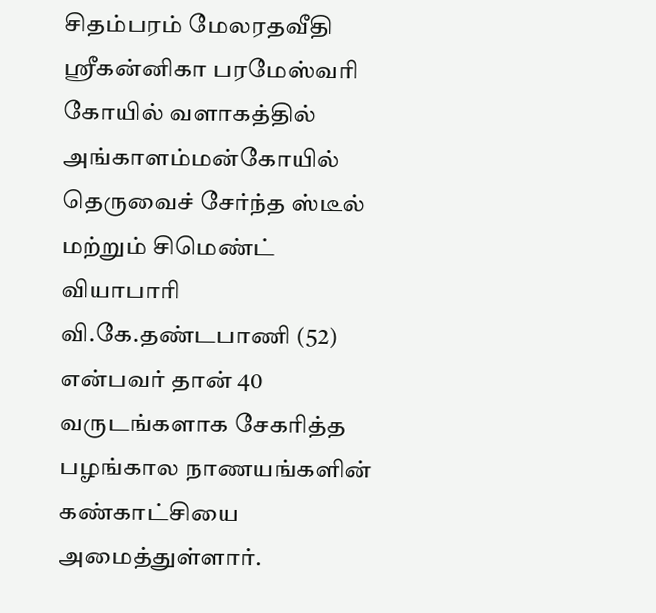சிதம்பரம் மேலரதவீதி ஸ்ரீகன்னிகா பரமேஸ்வரி கோயில் வளாகத்தில் அங்காளம்மன்கோயில் தெருவைச் சேர்ந்த ஸ்டீல் மற்றும் சிமெண்ட் வியாபாரி வி.கே.தண்டபாணி (52) என்பவர் தான் 40 வருடங்களாக சேகரித்த பழங்கால நாணயங்களின் கண்காட்சியை அமைத்துள்ளார்.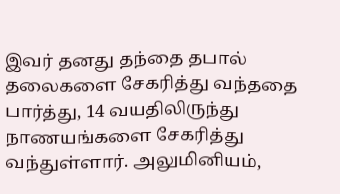இவர் தனது தந்தை தபால் தலைகளை சேகரித்து வந்ததை பார்த்து, 14 வயதிலிருந்து நாணயங்களை சேகரித்து வந்துள்ளார். அலுமினியம்,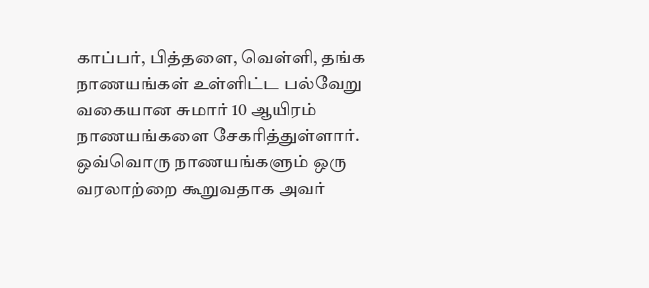காப்பர், பித்தளை, வெள்ளி, தங்க நாணயங்கள் உள்ளிட்ட பல்வேறு வகையான சுமார் 10 ஆயிரம் நாணயங்களை சேகரித்துள்ளார். ஒவ்வொரு நாணயங்களும் ஒரு வரலாற்றை கூறுவதாக அவர்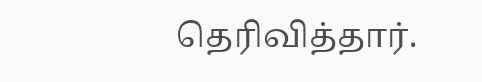தெரிவித்தார்.